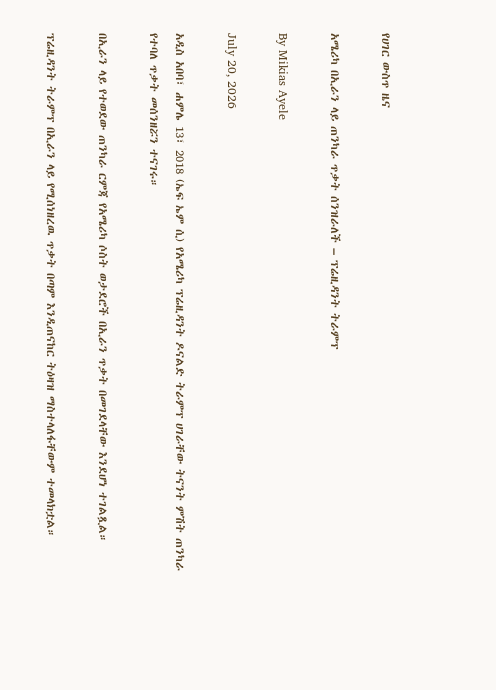የሀገር ውስጥ ዜና

አሜሪካ በኢራን ላይ ጠንካራ ጥቃት ሰንዝራለች – ፕሬዚዳንት ትራምፕ

By Mikias Ayele

July 20, 2026

አዲስ አበባ፣ ሐምሌ 13፣ 2018 (ኤፍ ኤም ሲ) የአሜሪካ ፕሬዚዳንት ዶናልድ ትራምፕ ሀገራቸው ትናንት ምሽት ጠንካራ የተባለ ጥቃት መሰንዘሯን ተናገሩ።

በኢራን ላይ የተወደው ጠንካራ ርምጃ የአሜሪካ ሶስት ወታደሮች በኢራን ጥቃት በመገደላቸው እንደሆነ ተገልጿል።

ፕሬዚዳንት ትራምፕ በኢራን ላይ የሚሰነዘረዉ ጥቃት በጣም እንዲጠናከር ትዕዛዝ ማስተላለፋቸውም ተመላክቷል።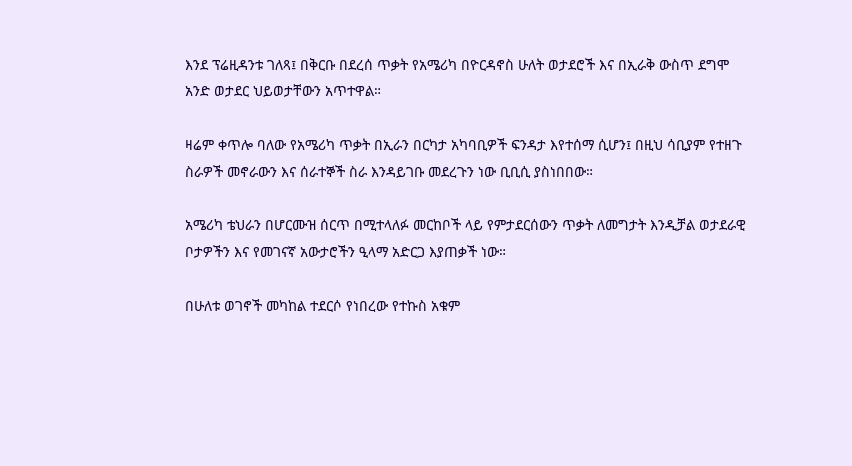እንደ ፕሬዚዳንቱ ገለጻ፤ በቅርቡ በደረሰ ጥቃት የአሜሪካ በዮርዳኖስ ሁለት ወታደሮች እና በኢራቅ ውስጥ ደግሞ አንድ ወታደር ህይወታቸውን አጥተዋል።

ዛሬም ቀጥሎ ባለው የአሜሪካ ጥቃት በኢራን በርካታ አካባቢዎች ፍንዳታ እየተሰማ ሲሆን፤ በዚህ ሳቢያም የተዘጉ ስራዎች መኖራውን እና ሰራተኞች ስራ እንዳይገቡ መደረጉን ነው ቢቢሲ ያስነበበው።

አሜሪካ ቴህራን በሆርሙዝ ሰርጥ በሚተላለፉ መርከቦች ላይ የምታደርሰውን ጥቃት ለመግታት እንዲቻል ወታደራዊ ቦታዎችን እና የመገናኛ አውታሮችን ዒላማ አድርጋ እያጠቃች ነው።

በሁለቱ ወገኖች መካከል ተደርሶ የነበረው የተኩስ አቁም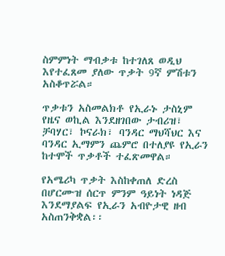ስምምነት ማብቃቱ ከተገለጸ ወዲህ እየተፈጸመ ያለው ጥቃት 9ኛ ምሽቱን አስቆጥሯል።

ጥቃቱን አስመልክቶ የኢራኑ ታስኒም የዜና ወኪል እንደዘገበው ታብሪዝ፣ ቻባሃር፣ ኮናራክ፣ ባንዳር ማህሻህር እና ባንዳር ኢማምን ጨምሮ በተለያዩ የኢራን ከተሞች ጥቃቶች ተፈጽመዋል።

የአሜሪካ ጥቃት እስከቀጠለ ድረስ በሆርሙዝ ሰርጥ ምንም ዓይነት ነዳጅ እንደማያልፍ የኢራን አብዮታዊ ዘብ አስጠንቅቋል፡፡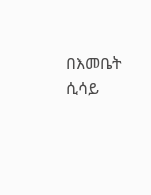በእመቤት ሲሳይ